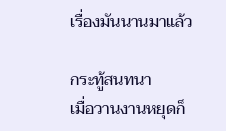เรื่องมันนานมาแล้ว

กระทู้สนทนา
เมื่อวานงานหยุดก็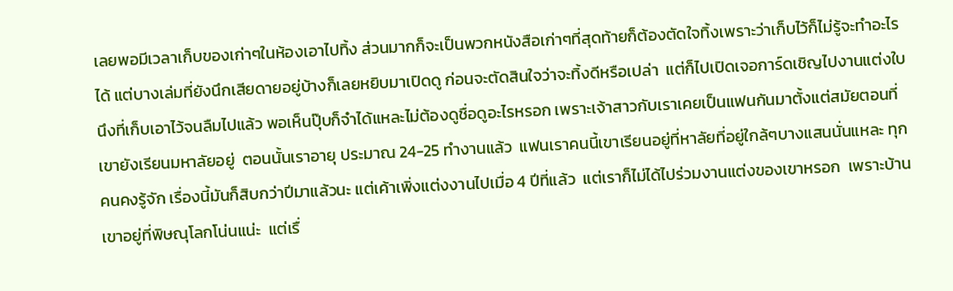เลยพอมีเวลาเก็บของเก่าๆในห้องเอาไปทิ้ง ส่วนมากก็จะเป็นพวกหนังสือเก่าๆที่สุดท้ายก็ต้องตัดใจทิ้งเพราะว่าเก็บไว้ก็ไม่รู้จะทำอะไรได้ แต่บางเล่มที่ยังนึกเสียดายอยู่บ้างก็เลยหยิบมาเปิดดู ก่อนจะตัดสินใจว่าจะทิ้งดีหรือเปล่า  แต่ก็ไปเปิดเจอการ์ดเชิญไปงานแต่งใบนึงที่เก็บเอาไว้จนลืมไปแล้ว พอเห็นปุ๊บก็จำได้แหละไม่ต้องดูชื่อดูอะไรหรอก เพราะเจ้าสาวกับเราเคยเป็นแฟนกันมาตั้งแต่สมัยตอนที่เขายังเรียนมหาลัยอยู่  ตอนนั้นเราอายุ ประมาณ 24-25 ทำงานแล้ว  แฟนเราคนนี้เขาเรียนอยู่ที่หาลัยที่อยู่ใกล้ๆบางแสนนั่นแหละ ทุกคนคงรู้จัก เรื่องนี้มันก็สิบกว่าปีมาแล้วนะ แต่เค้าเพิ่งแต่งงานไปเมื่อ 4 ปีที่แล้ว  แต่เราก็ไม่ได้ไปร่วมงานแต่งของเขาหรอก  เพราะบ้านเขาอยู่ที่พิษณุโลกโน่นแน่ะ  แต่เรื่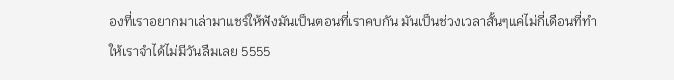องที่เราอยากมาเล่ามาแชร์ให้ฟังมันเป็นตอนที่เราคบกัน มันเป็นช่วงเวลาสั้นๆแค่ไม่กี่เดือนที่ทำให้เราจำได้ไม่มีวันลืมเลย 5555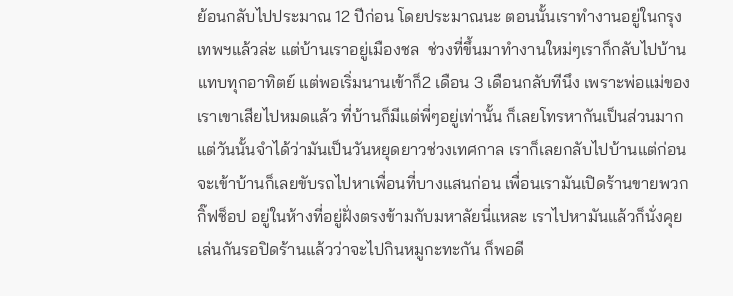ย้อนกลับไปประมาณ 12 ปีก่อน โดยประมาณนะ ตอนนั้นเราทำงานอยู่ในกรุงเทพฯแล้วล่ะ แต่บ้านเราอยู่เมืองชล  ช่วงที่ขึ้นมาทำงานใหม่ๆเราก็กลับไปบ้านแทบทุกอาทิตย์ แต่พอเริ่มนานเข้าก็2 เดือน 3 เดือนกลับทีนึง เพราะพ่อแม่ของเราเขาเสียไปหมดแล้ว ที่บ้านก็มีแต่พี่ๆอยู่เท่านั้น ก็เลยโทรหากันเป็นส่วนมาก  แต่วันนั้นจำได้ว่ามันเป็นวันหยุดยาวช่วงเทศกาล เราก็เลยกลับไปบ้านแต่ก่อนจะเข้าบ้านก็เลยขับรถไปหาเพื่อนที่บางแสนก่อน เพื่อนเรามันเปิดร้านขายพวกกิ๊ฟช็อป อยู่ในห้างที่อยู่ฝั่งตรงข้ามกับมหาลัยนี่แหละ เราไปหามันแล้วก็นั่งคุยเล่นกันรอปิดร้านแล้วว่าจะไปกินหมูกะทะกัน ก็พอดี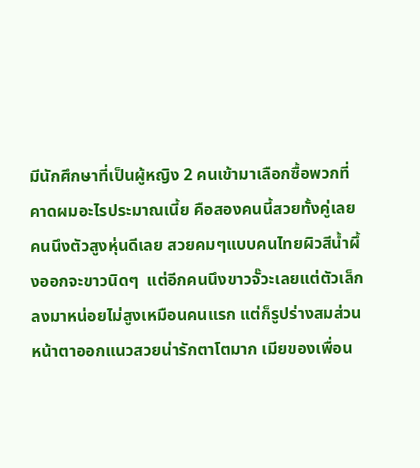มีนักศึกษาที่เป็นผู้หญิง 2 คนเข้ามาเลือกซื้อพวกที่คาดผมอะไรประมาณเนี้ย คือสองคนนี้สวยทั้งคู่เลย คนนึงตัวสูงหุ่นดีเลย สวยคมๆแบบคนไทยผิวสีน้ำผึ้งออกจะขาวนิดๆ  แต่อีกคนนึงขาวจั๊วะเลยแต่ตัวเล็กลงมาหน่อยไม่สูงเหมือนคนแรก แต่ก็รูปร่างสมส่วน หน้าตาออกแนวสวยน่ารักตาโตมาก เมียของเพื่อน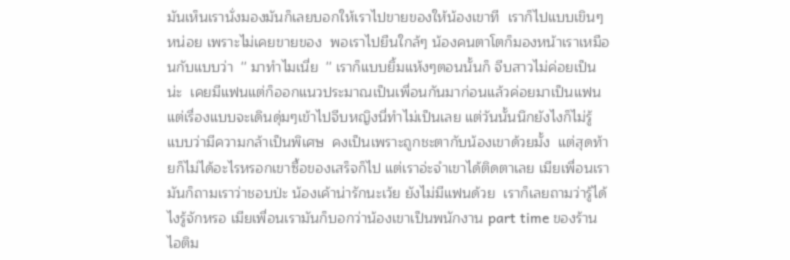มันเห็นเรานั่งมองมันก็เลยบอกให้เราไปขายของให้น้องเขาที  เราก็ไปแบบเขินๆหน่อย เพราะไม่เคยขายของ  พอเราไปยืนใกล้ๆ น้องคนตาโตก็มองหน้าเราเหมือนกับแบบว่า  '' มาทำไมเนี่ย  '' เราก็แบบยิ้มแห้งๆตอนนั้นก็ จีบสาวไม่ค่อยเป็นน่ะ  เคยมีแฟนแต่ก็ออกแนวประมาณเป็นเพื่อนกันมาก่อนแล้วค่อยมาเป็นแฟน แต่เรื่องแบบจะเดินดุ่มๆเข้าไปจีบหญิงนี่ทำไม่เป็นเลย แต่วันนั้นนึกยังไงก็ไม่รู้ แบบว่ามีความกล้าเป็นพิเศษ  คงเป็นเพราะถูกชะตากับน้องเขาด้วยมั้ง  แต่สุดท้ายก็ไม่ได้อะไรหรอกเขาซื้อของเสร็จก็ไป แต่เราอ่ะจำเขาได้ติดตาเลย เมียเพื่อนเรามันก็ถามเราว่าชอบป่ะ น้องเค้าน่ารักนะเว้ย ยังไม่มีแฟนด้วย  เราก็เลยถามว่ารู้ได้ไงรู้จักหรอ เมียเพื่อนเรามันก็บอกว่าน้องเขาเป็นพนักงาน part time ของร้านไอติม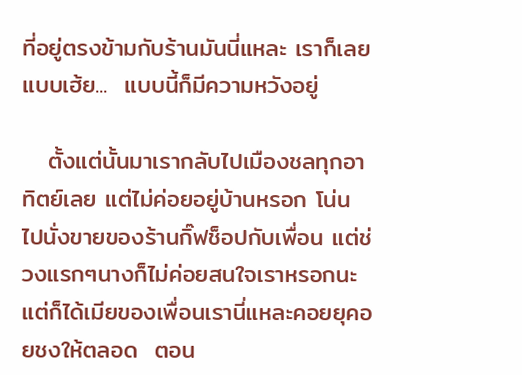ที่อยู่ตรงข้ามกับร้านมันนี่แหละ เราก็เลยแบบเฮ้ย...  แบบนี้ก็มีความหวังอยู่

   ตั้งแต่นั้นมาเรากลับไปเมืองชลทุกอาทิตย์เลย แต่ไม่ค่อยอยู่บ้านหรอก โน่น ไปนั่งขายของร้านกิ๊ฟช็อปกับเพื่อน แต่ช่วงแรกๆนางก็ไม่ค่อยสนใจเราหรอกนะ แต่ก็ได้เมียของเพื่อนเรานี่แหละคอยยุคอยชงให้ตลอด  ตอน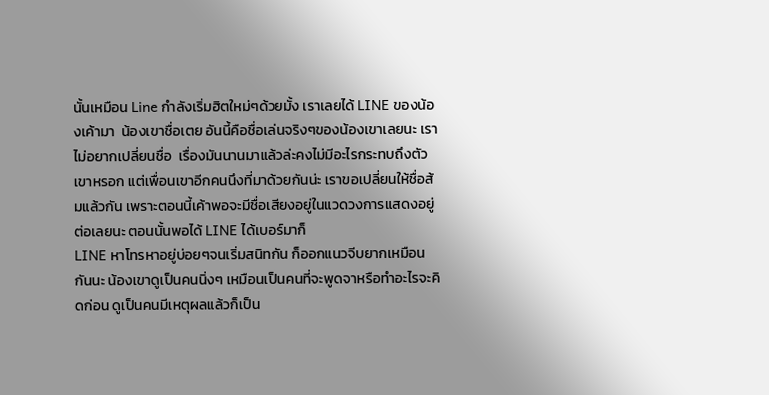นั้นเหมือน Line กำลังเริ่มฮิตใหม่ๆด้วยมั้ง เราเลยได้ LINE ของน้องเค้ามา  น้องเขาชื่อเตย อันนี้คือชื่อเล่นจริงๆของน้องเขาเลยนะ เราไม่อยากเปลี่ยนชื่อ  เรื่องมันนานมาแล้วล่ะคงไม่มีอะไรกระทบถึงตัวเขาหรอก แต่เพื่อนเขาอีกคนนึงที่มาด้วยกันน่ะ เราขอเปลี่ยนให้ชื่อส้มแล้วกัน เพราะตอนนี้เค้าพอจะมีชื่อเสียงอยู่ในแวดวงการแสดงอยู่  ต่อเลยนะ ตอนนั้นพอได้ LINE ได้เบอร์มาก็
LINE หาโทรหาอยู่บ่อยๆจนเริ่มสนิทกัน ก็ออกแนวจีบยากเหมือนกันนะ น้องเขาดูเป็นคนนิ่งๆ เหมือนเป็นคนที่จะพูดจาหรือทำอะไรจะคิดก่อน ดูเป็นคนมีเหตุผลแล้วก็เป็น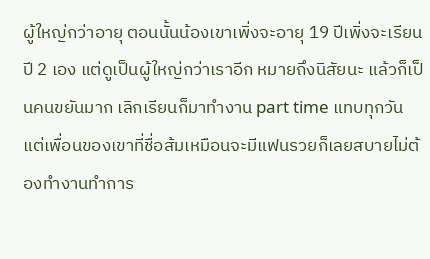ผู้ใหญ่กว่าอายุ ตอนนั้นน้องเขาเพิ่งจะอายุ 19 ปีเพิ่งจะเรียนปี 2 เอง แต่ดูเป็นผู้ใหญ่กว่าเราอีก หมายถึงนิสัยนะ แล้วก็เป็นคนขยันมาก เลิกเรียนก็มาทำงาน part time แทบทุกวัน แต่เพื่อนของเขาที่ชื่อส้มเหมือนจะมีแฟนรวยก็เลยสบายไม่ต้องทำงานทำการ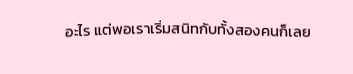อะไร แต่พอเราเริ่มสนิทกับทั้งสองคนก็เลย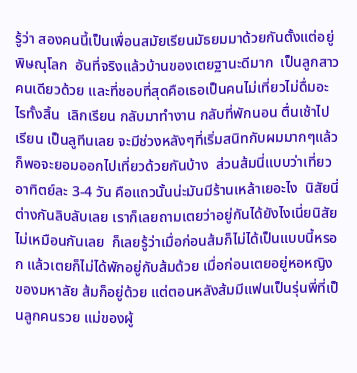รู้ว่า สองคนนี้เป็นเพื่อนสมัยเรียนมัธยมมาด้วยกันตั้งแต่อยู่พิษณุโลก  อันที่จริงแล้วบ้านของเตยฐานะดีมาก  เป็นลูกสาวคนเดียวด้วย และที่ชอบที่สุดคือเธอเป็นคนไม่เที่ยวไม่ดื่มอะไรทั้งสิ้น  เลิกเรียน กลับมาทำงาน กลับที่พักนอน ตื่นเช้าไปเรียน เป็นลูทีนเลย จะมีช่วงหลังๆที่เริ่มสนิทกับผมมากๆแล้ว ก็พอจะยอมออกไปเที่ยวด้วยกันบ้าง  ส่วนส้มนี่แบบว่าเที่ยวอาทิตย์ละ 3-4 วัน คือแถวนั้นน่ะมันมีร้านเหล้าเยอะไง  นิสัยนี่ต่างกันลิบลับเลย เราก็เลยถามเตยว่าอยู่กันได้ยังไงเนี่ยนิสัยไม่เหมือนกันเลย  ก็เลยรู้ว่าเมื่อก่อนส้มก็ไม่ได้เป็นแบบนี้หรอก แล้วเตยก็ไม่ได้พักอยู่กับส้มด้วย เมื่อก่อนเตยอยู่หอหญิงของมหาลัย ส้มก็อยู่ด้วย แต่ตอนหลังส้มมีแฟนเป็นรุ่นพี่ที่เป็นลูกคนรวย แม่ของผู้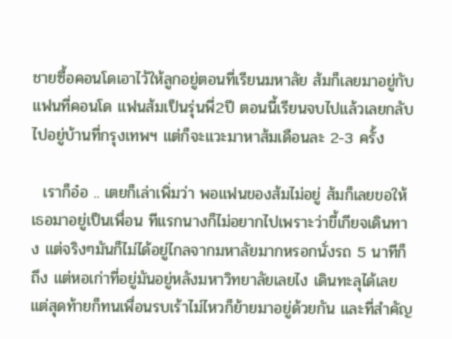ชายซื้อคอนโดเอาไว้ให้ลูกอยู่ตอนที่เรียนมหาลัย ส้มก็เลยมาอยู่กับแฟนที่คอนโด แฟนส้มเป็นรุ่นพี่2ปี ตอนนี้เรียนจบไปแล้วเลยกลับไปอยู่บ้านที่กรุงเทพฯ แต่ก็จะแวะมาหาส้มเดือนละ 2-3 ครั้ง

  เราก็อ๋อ .. เตยก็เล่าเพิ่มว่า พอแฟนของส้มไม่อยู่ ส้มก็เลยขอให้เธอมาอยู่เป็นเพื่อน ทีแรกนางก็ไม่อยากไปเพราะว่าขี้เกียจเดินทาง แต่จริงๆมันก็ไม่ได้อยู่ไกลจากมหาลัยมากหรอกนั่งรถ 5 นาทีก็ถึง แต่หอเก่าที่อยู่มันอยู่หลังมหาวิทยาลัยเลยไง เดินทะลุได้เลย  แต่สุดท้ายก็ทนเพื่อนรบเร้าไม่ไหวก็ย้ายมาอยู่ด้วยกัน และที่สำคัญ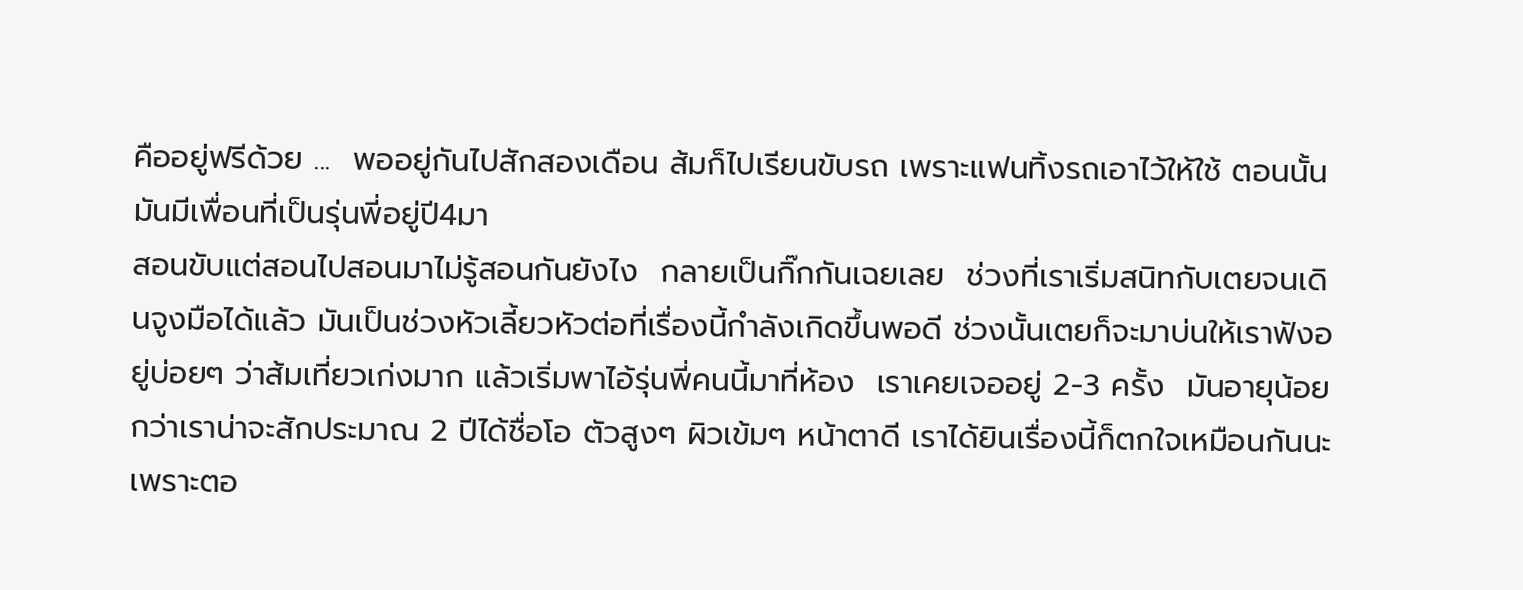คืออยู่ฟรีด้วย ...  พออยู่กันไปสักสองเดือน ส้มก็ไปเรียนขับรถ เพราะแฟนทิ้งรถเอาไว้ให้ใช้ ตอนนั้นมันมีเพื่อนที่เป็นรุ่นพี่อยู่ปี4มา
สอนขับแต่สอนไปสอนมาไม่รู้สอนกันยังไง  กลายเป็นกิ๊กกันเฉยเลย  ช่วงที่เราเริ่มสนิทกับเตยจนเดินจูงมือได้แล้ว มันเป็นช่วงหัวเลี้ยวหัวต่อที่เรื่องนี้กำลังเกิดขึ้นพอดี ช่วงนั้นเตยก็จะมาบ่นให้เราฟังอยู่บ่อยๆ ว่าส้มเที่ยวเก่งมาก แล้วเริ่มพาไอ้รุ่นพี่คนนี้มาที่ห้อง  เราเคยเจออยู่ 2-3 ครั้ง  มันอายุน้อยกว่าเราน่าจะสักประมาณ 2 ปีได้ชื่อโอ ตัวสูงๆ ผิวเข้มๆ หน้าตาดี เราได้ยินเรื่องนี้ก็ตกใจเหมือนกันนะ เพราะตอ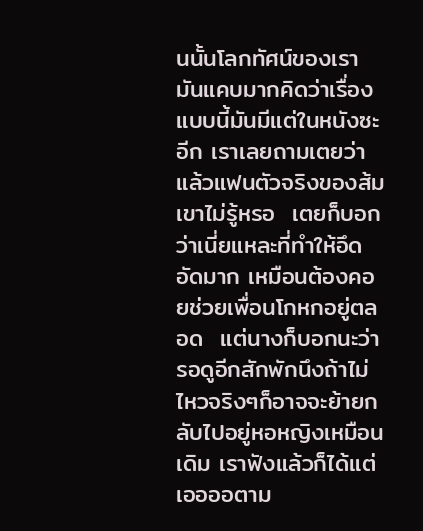นนั้นโลกทัศน์ของเรามันแคบมากคิดว่าเรื่องแบบนี้มันมีแต่ในหนังซะอีก เราเลยถามเตยว่าแล้วแฟนตัวจริงของส้มเขาไม่รู้หรอ  เตยก็บอกว่าเนี่ยแหละที่ทำให้อึดอัดมาก เหมือนต้องคอยช่วยเพื่อนโกหกอยู่ตลอด  แต่นางก็บอกนะว่ารอดูอีกสักพักนึงถ้าไม่ไหวจริงๆก็อาจจะย้ายกลับไปอยู่หอหญิงเหมือนเดิม เราฟังแล้วก็ได้แต่เออออตาม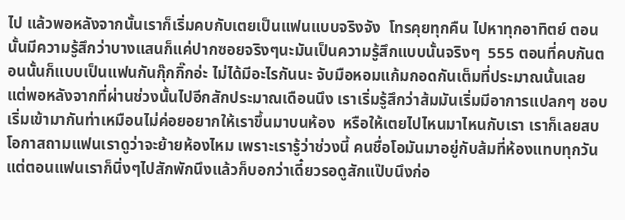ไป แล้วพอหลังจากนั้นเราก็เริ่มคบกับเตยเป็นแฟนแบบจริงจัง  โทรคุยทุกคืน ไปหาทุกอาทิตย์ ตอนนั้นมีความรู้สึกว่าบางแสนก็แค่ปากซอยจริงๆนะมันเป็นความรู้สึกแบบนั้นจริงๆ  555 ตอนที่คบกันตอนนั้นก็แบบเป็นแฟนกันกุ๊กกิ๊กอ่ะ ไม่ได้มีอะไรกันนะ จับมือหอมแก้มกอดกันเต็มที่ประมาณนั้นเลย  แต่พอหลังจากที่ผ่านช่วงนั้นไปอีกสักประมาณเดือนนึง เราเริ่มรู้สึกว่าส้มมันเริ่มมีอาการแปลกๆ ชอบเริ่มเข้ามากันท่าเหมือนไม่ค่อยอยากให้เราขึ้นมาบนห้อง  หรือให้เตยไปไหนมาไหนกับเรา เราก็เลยสบโอกาสถามแฟนเราดูว่าจะย้ายห้องไหม เพราะเรารู้ว่าช่วงนี้ คนชื่อโอมันมาอยู่กับส้มที่ห้องแทบทุกวัน แต่ตอนแฟนเราก็นิ่งๆไปสักพักนึงแล้วก็บอกว่าเดี๋ยวรอดูสักแป๊บนึงก่อ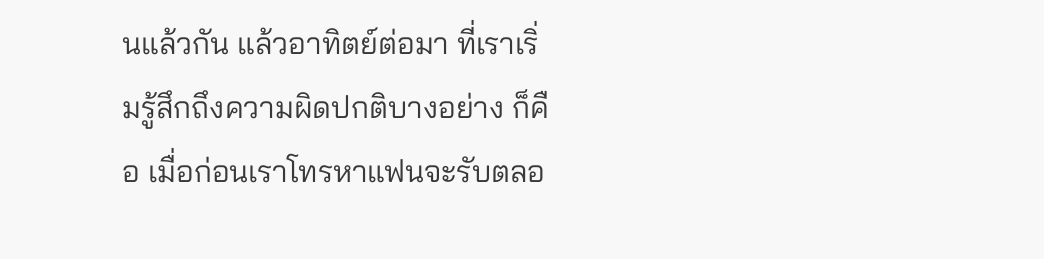นแล้วกัน แล้วอาทิตย์ต่อมา ที่เราเริ่มรู้สึกถึงความผิดปกติบางอย่าง ก็คือ เมื่อก่อนเราโทรหาแฟนจะรับตลอ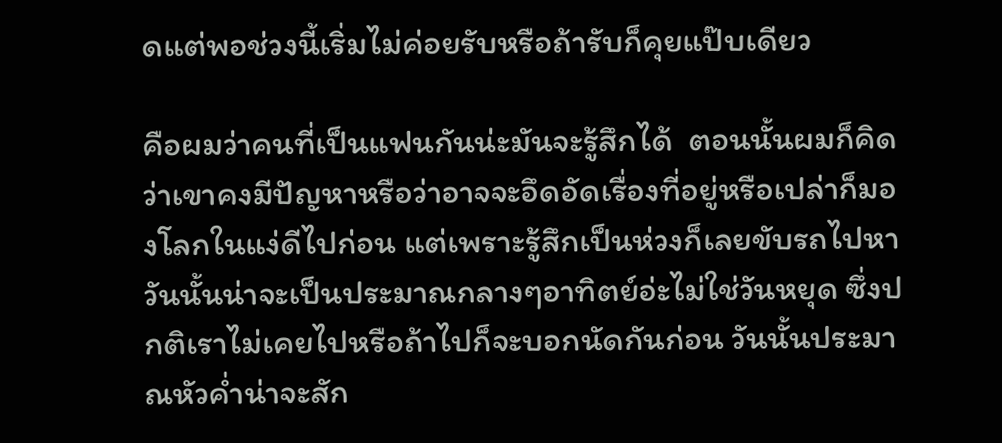ดแต่พอช่วงนี้เริ่มไม่ค่อยรับหรือถ้ารับก็คุยแป๊บเดียว

คือผมว่าคนที่เป็นแฟนกันน่ะมันจะรู้สึกได้  ตอนนั้นผมก็คิดว่าเขาคงมีปัญหาหรือว่าอาจจะอึดอัดเรื่องที่อยู่หรือเปล่าก็มองโลกในแง่ดีไปก่อน แต่เพราะรู้สึกเป็นห่วงก็เลยขับรถไปหา วันนั้นน่าจะเป็นประมาณกลางๆอาทิตย์อ่ะไม่ใช่วันหยุด ซึ่งปกติเราไม่เคยไปหรือถ้าไปก็จะบอกนัดกันก่อน วันนั้นประมาณหัวค่ำน่าจะสัก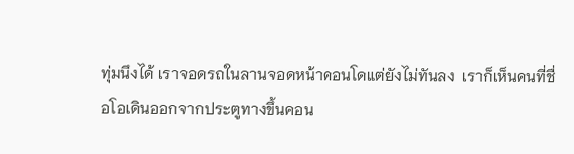ทุ่มนึงได้ เราจอดรถในลานจอดหน้าคอนโดแต่ยังไม่ทันลง  เราก็เห็นคนที่ชื่อโอเดินออกจากประตูทางขึ้นคอน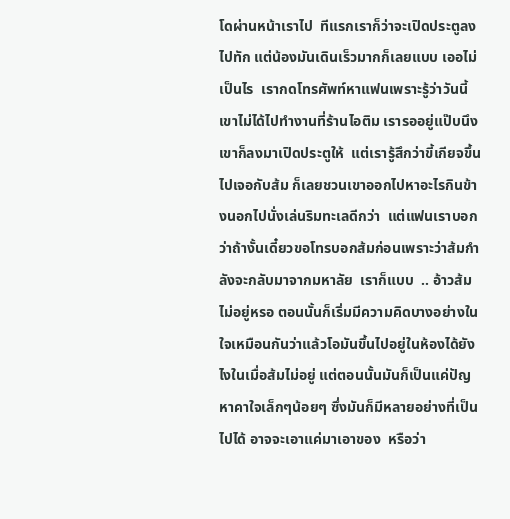โดผ่านหน้าเราไป  ทีแรกเราก็ว่าจะเปิดประตูลงไปทัก แต่น้องมันเดินเร็วมากก็เลยแบบ เออไม่เป็นไร  เรากดโทรศัพท์หาแฟนเพราะรู้ว่าวันนี้เขาไม่ได้ไปทำงานที่ร้านไอติม เรารออยู่แป๊บนึงเขาก็ลงมาเปิดประตูให้  แต่เรารู้สึกว่าขี้เกียจขึ้นไปเจอกับส้ม ก็เลยชวนเขาออกไปหาอะไรกินข้างนอกไปนั่งเล่นริมทะเลดีกว่า  แต่แฟนเราบอกว่าถ้างั้นเดี๋ยวขอโทรบอกส้มก่อนเพราะว่าส้มกำลังจะกลับมาจากมหาลัย  เราก็แบบ  .. อ้าวส้มไม่อยู่หรอ ตอนนั้นก็เริ่มมีความคิดบางอย่างในใจเหมือนกันว่าแล้วโอมันขึ้นไปอยู่ในห้องได้ยังไงในเมื่อส้มไม่อยู่ แต่ตอนนั้นมันก็เป็นแค่ปัญหาคาใจเล็กๆน้อยๆ ซึ่งมันก็มีหลายอย่างที่เป็นไปได้ อาจจะเอาแค่มาเอาของ  หรือว่า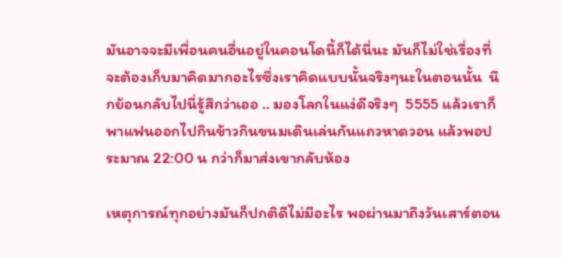มันอาจจะมีเพื่อนคนอื่นอยู่ในคอนโดนี้ก็ได้นี่นะ มันก็ไม่ใช่เรื่องที่จะต้องเก็บมาคิดมากอะไรซึ่งเราคิดแบบนั้นจริงๆนะในตอนนั้น  นึกย้อนกลับไปนี่รู้สึกว่าเออ .. มองโลกในแง่ดีจริงๆ  5555 แล้วเราก็พาแฟนออกไปกินข้าวกินขนมเดินเล่นกันแถวหาดวอน แล้วพอประมาณ 22:00 น กว่าก็มาส่งเขากลับห้อง

เหตุการณ์ทุกอย่างมันก็ปกติดีไม่มีอะไร พอผ่านมาถึงวันเสาร์ตอน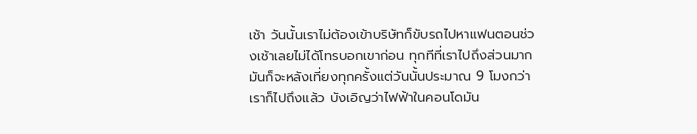เช้า วันนั้นเราไม่ต้องเข้าบริษัทก็ขับรถไปหาแฟนตอนช่วงเช้าเลยไม่ได้โทรบอกเขาก่อน ทุกทีที่เราไปถึงส่วนมากมันก็จะหลังเที่ยงทุกครั้งแต่วันนั้นประมาณ 9 โมงกว่าเราก็ไปถึงแล้ว บังเอิญว่าไฟฟ้าในคอนโดมัน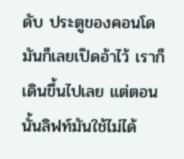ดับ ประตูของคอนโดมันก็เลยเปิดอ้าไว้ เราก็เดินขึ้นไปเลย แต่ตอนนั้นลิฟท์มันใช้ไม่ได้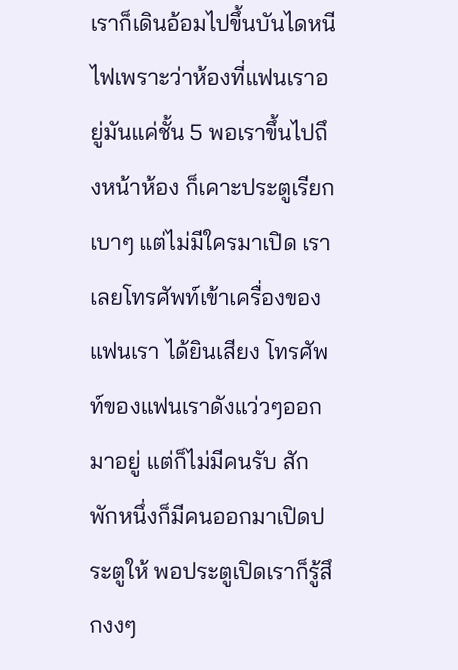เราก็เดินอ้อมไปขึ้นบันไดหนีไฟเพราะว่าห้องที่แฟนเราอยู่มันแค่ชั้น 5 พอเราขึ้นไปถึงหน้าห้อง ก็เคาะประตูเรียกเบาๆ แต่ไม่มีใครมาเปิด เราเลยโทรศัพท์เข้าเครื่องของแฟนเรา ได้ยินเสียง โทรศัพท์ของแฟนเราดังแว่วๆออกมาอยู่ แต่ก็ไม่มีคนรับ สักพักหนึ่งก็มีคนออกมาเปิดประตูให้ พอประตูเปิดเราก็รู้สึกงงๆ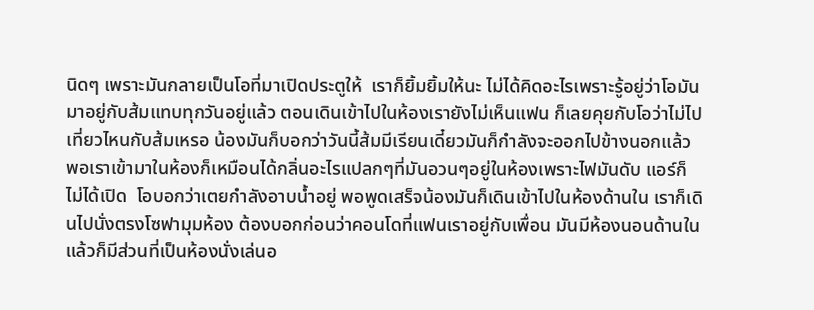นิดๆ เพราะมันกลายเป็นโอที่มาเปิดประตูให้  เราก็ยิ้มยิ้มให้นะ ไม่ได้คิดอะไรเพราะรู้อยู่ว่าโอมันมาอยู่กับส้มแทบทุกวันอยู่แล้ว ตอนเดินเข้าไปในห้องเรายังไม่เห็นแฟน ก็เลยคุยกับโอว่าไม่ไปเที่ยวไหนกับส้มเหรอ น้องมันก็บอกว่าวันนี้ส้มมีเรียนเดี๋ยวมันก็กำลังจะออกไปข้างนอกแล้ว พอเราเข้ามาในห้องก็เหมือนได้กลิ่นอะไรแปลกๆที่มันอวนๆอยู่ในห้องเพราะไฟมันดับ แอร์ก็ไม่ได้เปิด  โอบอกว่าเตยกำลังอาบน้ำอยู่ พอพูดเสร็จน้องมันก็เดินเข้าไปในห้องด้านใน เราก็เดินไปนั่งตรงโซฟามุมห้อง ต้องบอกก่อนว่าคอนโดที่แฟนเราอยู่กับเพื่อน มันมีห้องนอนด้านใน แล้วก็มีส่วนที่เป็นห้องนั่งเล่นอ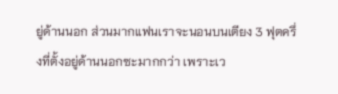ยู่ด้านนอก ส่วนมากแฟนเราจะนอนบนเตียง 3 ฟุตครึ่งที่ตั้งอยู่ด้านนอกซะมากกว่า เพราะเว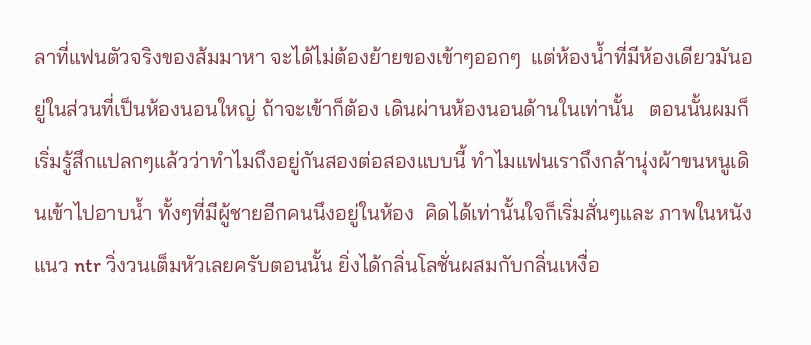ลาที่แฟนตัวจริงของส้มมาหา จะได้ไม่ต้องย้ายของเข้าๆออกๆ  แต่ห้องน้ำที่มีห้องเดียวมันอยู่ในส่วนที่เป็นห้องนอนใหญ่ ถ้าจะเข้าก็ต้อง เดินผ่านห้องนอนด้านในเท่านั้น   ตอนนั้นผมก็เริ่มรู้สึกแปลกๆแล้วว่าทำไมถึงอยู่กันสองต่อสองแบบนี้ ทำไมแฟนเราถึงกล้านุ่งผ้าขนหนูเดินเข้าไปอาบน้ำ ทั้งๆที่มีผู้ชายอีกคนนึงอยู่ในห้อง  คิดได้เท่านั้นใจก็เริ่มสั่นๆและ ภาพในหนังแนว ntr วิ่งวนเต็มหัวเลยครับตอนนั้น ยิ่งได้กลิ่นโลชั่นผสมกับกลิ่นเหงื่อ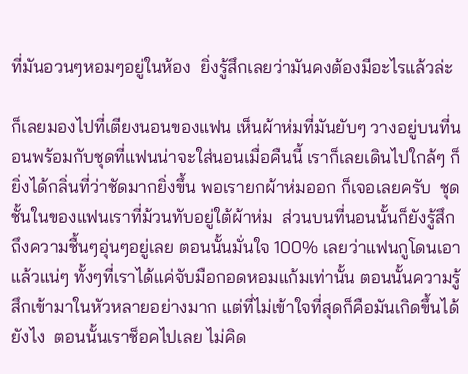ที่มันอวนๆหอมๆอยู่ในห้อง  ยิ่งรู้สึกเลยว่ามันคงต้องมีอะไรแล้วล่ะ

ก็เลยมองไปที่เตียงนอนของแฟน เห็นผ้าห่มที่มันยับๆ วางอยู่บนที่นอนพร้อมกับชุดที่แฟนน่าจะใส่นอนเมื่อคืนนี้ เราก็เลยเดินไปใกล้ๆ ก็ยิ่งได้กลิ่นที่ว่าชัดมากยิ่งขึ้น พอเรายกผ้าห่มออก ก็เจอเลยครับ  ชุดชั้นในของแฟนเราที่ม้วนทับอยู่ใต้ผ้าห่ม  ส่วนบนที่นอนนั้นก็ยังรู้สึกถึงความชื้นๆอุ่นๆอยู่เลย ตอนนั้นมั่นใจ 100% เลยว่าแฟนกูโดนเอาแล้วแน่ๆ ทั้งๆที่เราได้แค่จับมือกอดหอมแก้มเท่านั้น ตอนนั้นความรู้สึกเข้ามาในหัวหลายอย่างมาก แต่ที่ไม่เข้าใจที่สุดก็คือมันเกิดขึ้นได้ยังไง  ตอนนั้นเราช็อคไปเลย ไม่คิด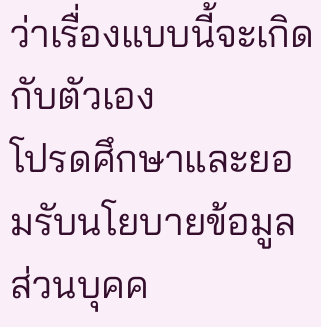ว่าเรื่องแบบนี้จะเกิดกับตัวเอง
โปรดศึกษาและยอมรับนโยบายข้อมูลส่วนบุคค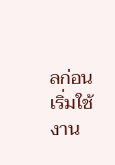ลก่อนเริ่มใช้งาน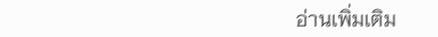อ่านเพิ่มเติม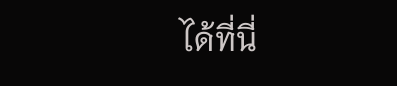ได้ที่นี่